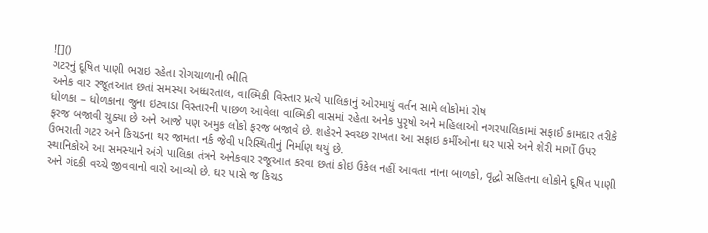![]()
ગટરનું દૂષિત પાણી ભરાઇ રહેતા રોગચાળાની ભીતિ
અનેક વાર રજૂતઆત છતાં સમસ્યા અધ્ધરતાલ, વાલ્મિકી વિસ્તાર પ્રત્યે પાલિકાનું ઓરમાયું વર્તન સામે લોકોમાં રોષ
ધોળકા – ધોળકાના જુના ઇટવાડા વિસ્તારની પાછળ આવેલા વાલ્મિકી વાસમાં રહેતા અનેક પુરૃષો અને મહિલાઓ નગરપાલિકામાં સફાઈ કામદાર તરીકે ફરજ બજાવી ચુક્યા છે અને આજે પણ અમુક લોકો ફરજ બજાવે છે. શહેરને સ્વચ્છ રાખતા આ સફાઇ કર્મીઓના ઘર પાસે અને શેરી માર્ગો ઉપર ઉભરાતી ગટર અને કિચડના થર જામતા નર્ક જેવી પરિસ્થિતીનું નિર્માણ થયું છે.
સ્થાનિકોએ આ સમસ્યાને અંગે પાલિકા તંત્રને અનેકવાર રજૂઆત કરવા છતાં કોઇ ઉકેલ નહીં આવતા નાના બાળકો, વૃદ્ધો સહિતના લોકોને દૂષિત પાણી અને ગંદકી વચ્ચે જીવવાનો વારો આવ્યો છે. ઘર પાસે જ કિચડ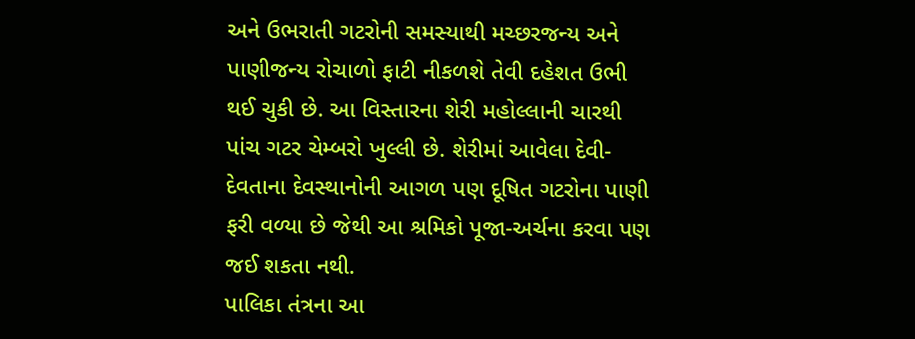અને ઉભરાતી ગટરોની સમસ્યાથી મચ્છરજન્ય અને પાણીજન્ય રોચાળો ફાટી નીકળશે તેવી દહેશત ઉભી થઈ ચુકી છે. આ વિસ્તારના શેરી મહોલ્લાની ચારથી પાંચ ગટર ચેમ્બરો ખુલ્લી છે. શેરીમાં આવેલા દેવી-દેવતાના દેવસ્થાનોની આગળ પણ દૂષિત ગટરોના પાણી ફરી વળ્યા છે જેથી આ શ્રમિકો પૂજા-અર્ચના કરવા પણ જઈ શકતા નથી.
પાલિકા તંત્રના આ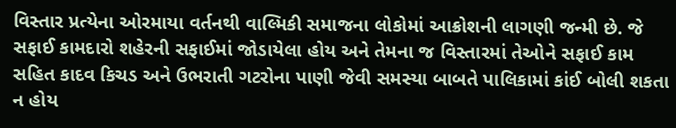વિસ્તાર પ્રત્યેના ઓરમાયા વર્તનથી વાલ્મિકી સમાજના લોકોમાં આક્રોશની લાગણી જન્મી છે. જે સફાઈ કામદારો શહેરની સફાઈમાં જોડાયેલા હોય અને તેમના જ વિસ્તારમાં તેઓને સફાઈ કામ સહિત કાદવ કિચડ અને ઉભરાતી ગટરોના પાણી જેવી સમસ્યા બાબતે પાલિકામાં કાંઈ બોલી શકતા ન હોય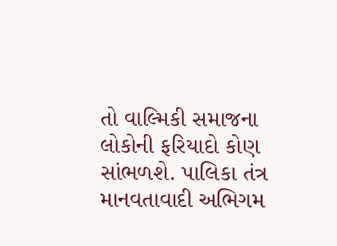તો વાલ્મિકી સમાજના લોકોની ફરિયાદો કોણ સાંભળશે. પાલિકા તંત્ર માનવતાવાદી અભિગમ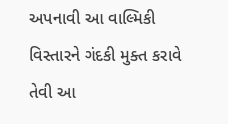અપનાવી આ વાલ્મિકી વિસ્તારને ગંદકી મુક્ત કરાવે તેવી આ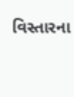વિસ્તારના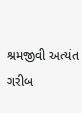શ્રમજીવી અત્યંત ગરીબ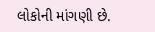લોકોની માંગણી છે.